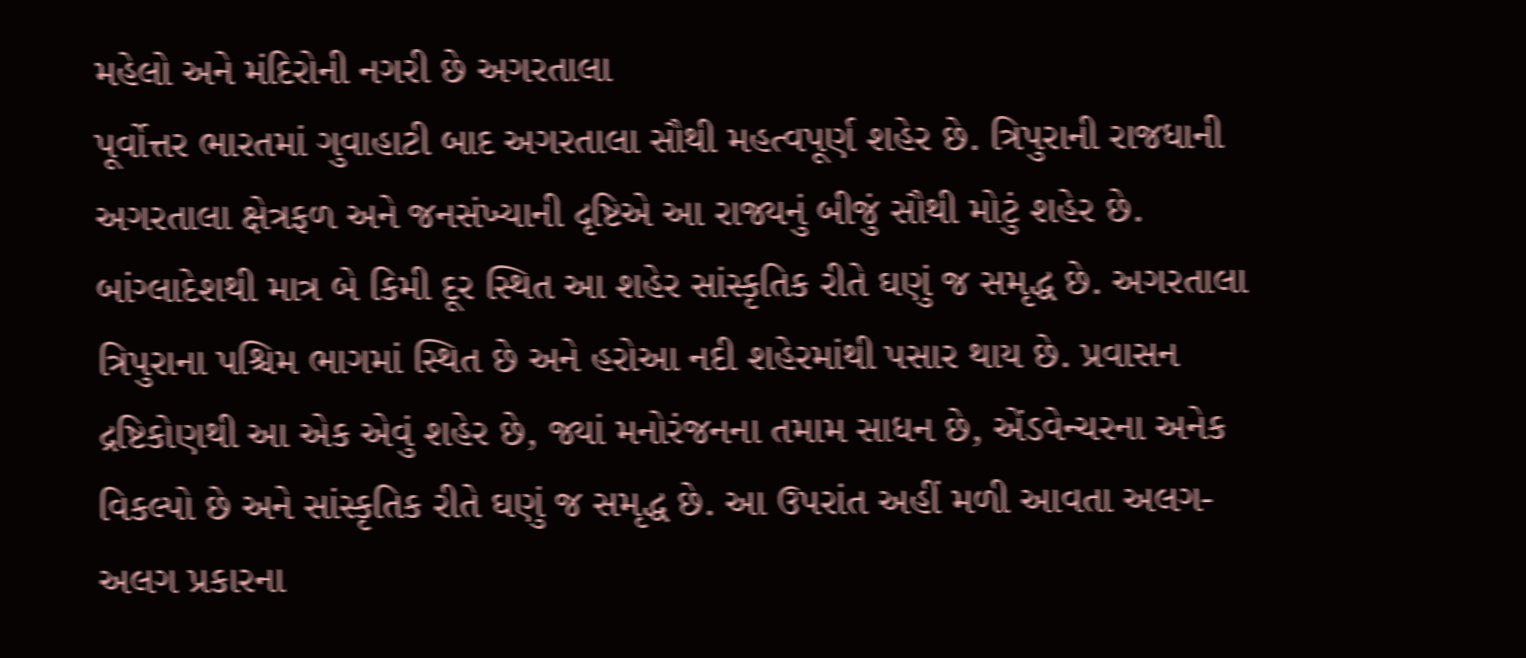મહેલો અને મંદિરોની નગરી છે અગરતાલા
પૂર્વોત્તર ભારતમાં ગુવાહાટી બાદ અગરતાલા સૌથી મહત્વપૂર્ણ શહેર છે. ત્રિપુરાની રાજધાની અગરતાલા ક્ષેત્રફળ અને જનસંખ્યાની દૃષ્ટિએ આ રાજ્યનું બીજું સૌથી મોટું શહેર છે. બાંગ્લાદેશથી માત્ર બે કિમી દૂર સ્થિત આ શહેર સાંસ્કૃતિક રીતે ઘણું જ સમૃદ્ધ છે. અગરતાલા ત્રિપુરાના પશ્ચિમ ભાગમાં સ્થિત છે અને હરોઆ નદી શહેરમાંથી પસાર થાય છે. પ્રવાસન દ્રષ્ટિકોણથી આ એક એવું શહેર છે, જ્યાં મનોરંજનના તમામ સાધન છે, એંડવેન્ચરના અનેક વિકલ્પો છે અને સાંસ્કૃતિક રીતે ઘણું જ સમૃદ્ધ છે. આ ઉપરાંત અહીં મળી આવતા અલગ-અલગ પ્રકારના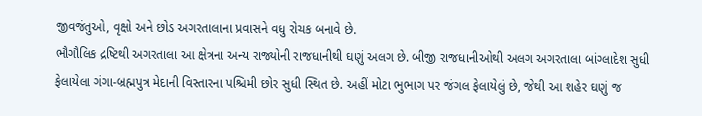જીવજંતુઓ, વૃક્ષો અને છોડ અગરતાલાના પ્રવાસને વધુ રોચક બનાવે છે.
ભૌગૌલિક દ્રષ્ટિથી અગરતાલા આ ક્ષેત્રના અન્ય રાજ્યોની રાજધાનીથી ઘણું અલગ છે. બીજી રાજધાનીઓથી અલગ અગરતાલા બાંગ્લાદેશ સુધી ફેલાયેલા ગંગા-બ્રહ્મપુત્ર મેદાની વિસ્તારના પશ્ચિમી છોર સુધી સ્થિત છે. અહીં મોટા ભુભાગ પર જંગલ ફેલાયેલું છે, જેથી આ શહેર ઘણું જ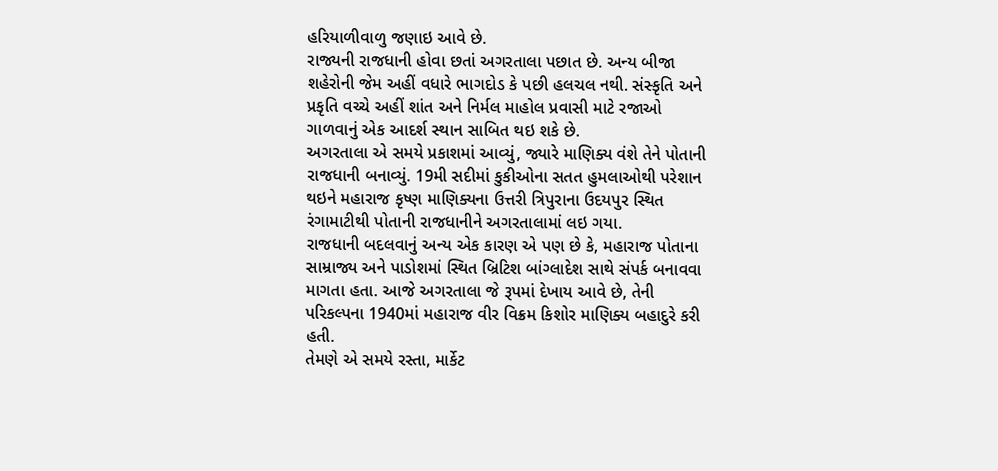હરિયાળીવાળુ જણાઇ આવે છે.
રાજ્યની રાજધાની હોવા છતાં અગરતાલા પછાત છે. અન્ય બીજા શહેરોની જેમ અહીં વધારે ભાગદોડ કે પછી હલચલ નથી. સંસ્કૃતિ અને પ્રકૃતિ વચ્ચે અહીં શાંત અને નિર્મલ માહોલ પ્રવાસી માટે રજાઓ ગાળવાનું એક આદર્શ સ્થાન સાબિત થઇ શકે છે.
અગરતાલા એ સમયે પ્રકાશમાં આવ્યું, જ્યારે માણિક્ય વંશે તેને પોતાની રાજધાની બનાવ્યું. 19મી સદીમાં કુકીઓના સતત હુમલાઓથી પરેશાન થઇને મહારાજ કૃષ્ણ માણિક્યના ઉત્તરી ત્રિપુરાના ઉદયપુર સ્થિત રંગામાટીથી પોતાની રાજધાનીને અગરતાલામાં લઇ ગયા.
રાજધાની બદલવાનું અન્ય એક કારણ એ પણ છે કે, મહારાજ પોતાના સામ્રાજ્ય અને પાડોશમાં સ્થિત બ્રિટિશ બાંગ્લાદેશ સાથે સંપર્ક બનાવવા માગતા હતા. આજે અગરતાલા જે રૂપમાં દેખાય આવે છે, તેની પરિકલ્પના 1940માં મહારાજ વીર વિક્રમ કિશોર માણિક્ય બહાદુરે કરી હતી.
તેમણે એ સમયે રસ્તા, માર્કેટ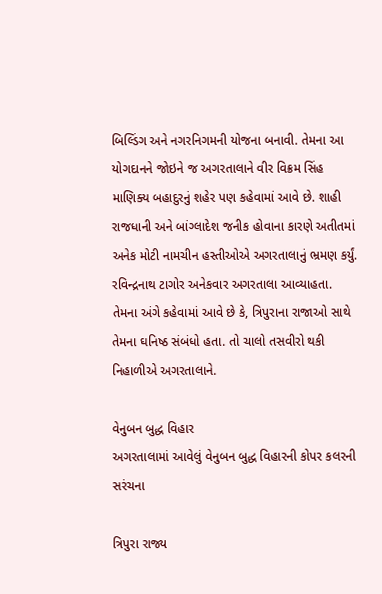બિલ્ડિંગ અને નગરનિગમની યોજના બનાવી. તેમના આ યોગદાનને જોઇને જ અગરતાલાને વીર વિક્રમ સિંહ માણિક્ય બહાદુરનું શહેર પણ કહેવામાં આવે છે. શાહી રાજધાની અને બાંગ્લાદેશ જનીક હોવાના કારણે અતીતમાં અનેક મોટી નામચીન હસ્તીઓએ અગરતાલાનું ભ્રમણ કર્યું. રવિન્દ્રનાથ ટાગોર અનેકવાર અગરતાલા આવ્યાહતા. તેમના અંગે કહેવામાં આવે છે કે, ત્રિપુરાના રાજાઓ સાથે તેમના ઘનિષ્ઠ સંબંધો હતા. તો ચાલો તસવીરો થકી નિહાળીએ અગરતાલાને.

વેનુબન બુદ્ધ વિહાર
અગરતાલામાં આવેલું વેનુબન બુદ્ધ વિહારની કોપર કલરની સરંચના

ત્રિપુરા રાજ્ય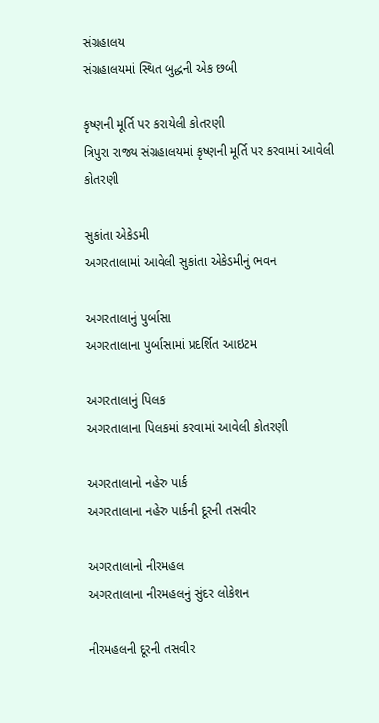સંગ્રહાલય
સંગ્રહાલયમાં સ્થિત બુદ્ધની એક છબી

કૃષ્ણની મૂર્તિ પર કરાયેલી કોતરણી
ત્રિપુરા રાજ્ય સંગ્રહાલયમાં કૃષ્ણની મૂર્તિ પર કરવામાં આવેલી કોતરણી

સુકાંતા એકેડમી
અગરતાલામાં આવેલી સુકાંતા એકેડમીનું ભવન

અગરતાલાનું પુર્બાસા
અગરતાલાના પુર્બાસામાં પ્રદર્શિત આઇટમ

અગરતાલાનું પિલક
અગરતાલાના પિલકમાં કરવામાં આવેલી કોતરણી

અગરતાલાનો નહેરુ પાર્ક
અગરતાલાના નહેરુ પાર્કની દૂરની તસવીર

અગરતાલાનો નીરમહલ
અગરતાલાના નીરમહલનું સુંદર લોકેશન

નીરમહલની દૂરની તસવીર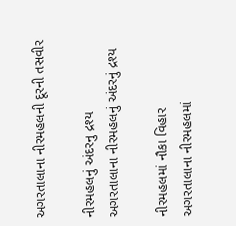અગરતાલાના નીરમહલની દૂરની તસવીર

નીરમહલનું અંદરનુ દ્રશ્ય
અગરતાલાના નીરમહલનું અંદરનું દ્રશ્ય

નીરમહલમાં નૌકા વિહાર
અગરતાલાના નીરમહલમાં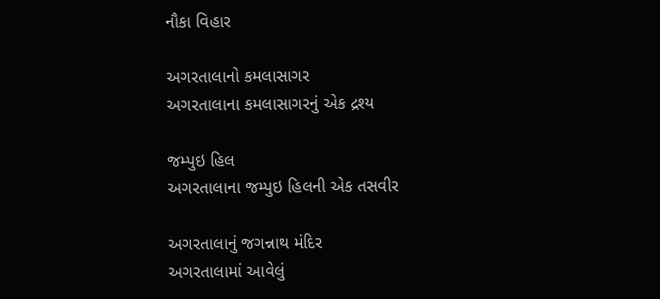નૌકા વિહાર

અગરતાલાનો કમલાસાગર
અગરતાલાના કમલાસાગરનું એક દ્રશ્ય

જમ્પુઇ હિલ
અગરતાલાના જમ્પુઇ હિલની એક તસવીર

અગરતાલાનું જગન્નાથ મંદિર
અગરતાલામાં આવેલું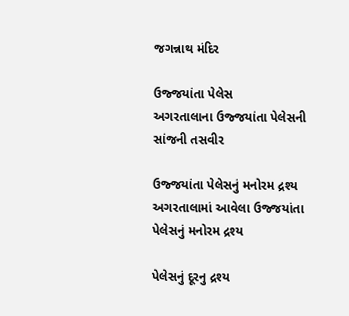જગન્નાથ મંદિર

ઉજ્જયાંતા પેલેસ
અગરતાલાના ઉજ્જયાંતા પેલેસની સાંજની તસવીર

ઉજ્જયાંતા પેલેસનું મનોરમ દ્રશ્ય
અગરતાલામાં આવેલા ઉજ્જયાંતા પેલેસનું મનોરમ દ્રશ્ય

પેલેસનું દૂરનુ દ્રશ્ય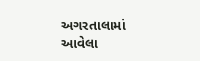અગરતાલામાં આવેલા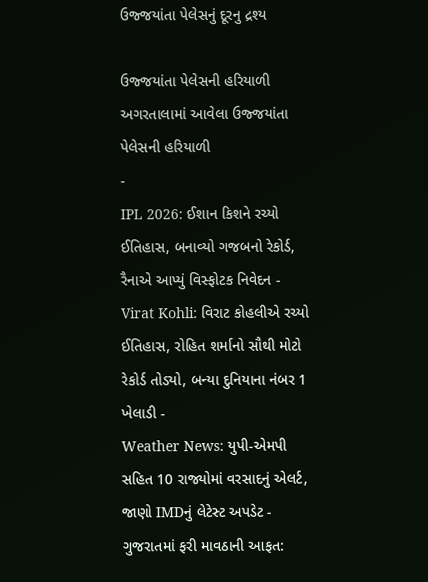ઉજ્જયાંતા પેલેસનું દૂરનુ દ્રશ્ય

ઉજ્જયાંતા પેલેસની હરિયાળી
અગરતાલામાં આવેલા ઉજ્જયાંતા પેલેસની હરિયાળી
-
IPL 2026: ઈશાન કિશને રચ્યો ઈતિહાસ, બનાવ્યો ગજબનો રેકોર્ડ, રૈનાએ આપ્યું વિસ્ફોટક નિવેદન -
Virat Kohli: વિરાટ કોહલીએ રચ્યો ઈતિહાસ, રોહિત શર્માનો સૌથી મોટો રેકોર્ડ તોડ્યો, બન્યા દુનિયાના નંબર 1 ખેલાડી -
Weather News: યુપી-એમપી સહિત 10 રાજ્યોમાં વરસાદનું એલર્ટ, જાણો IMDનું લેટેસ્ટ અપડેટ -
ગુજરાતમાં ફરી માવઠાની આફત: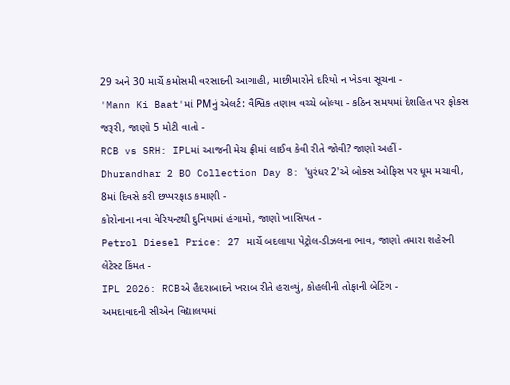29 અને 30 માર્ચે કમોસમી વરસાદની આગાહી, માછીમારોને દરિયો ન ખેડવા સૂચના -
'Mann Ki Baat'માં PMનું એલર્ટ: વૈશ્વિક તણાવ વચ્ચે બોલ્યા - કઠિન સમયમાં દેશહિત પર ફોકસ જરૂરી, જાણો 5 મોટી વાતો -
RCB vs SRH: IPLમાં આજની મેચ ફ્રીમાં લાઈવ કેવી રીતે જોવી? જાણો અહીં -
Dhurandhar 2 BO Collection Day 8: 'ધુરંધર 2'એ બોક્સ ઓફિસ પર ધૂમ મચાવી, 8માં દિવસે કરી છપ્પરફાડ કમાણી -
કોરોનાના નવા વેરિયન્ટથી દુનિયામાં હંગામો, જાણો ખાસિયત -
Petrol Diesel Price: 27 માર્ચે બદલાયા પેટ્રોલ-ડીઝલના ભાવ, જાણો તમારા શહેરની લેટેસ્ટ કિંમત -
IPL 2026: RCBએ હૈદરાબાદને ખરાબ રીતે હરાવ્યું, કોહલીની તોફાની બેટિંગ -
અમદાવાદની સીએન વિદ્યાલયમાં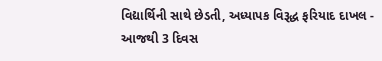વિદ્યાર્થિની સાથે છેડતી, અધ્યાપક વિરૂદ્ધ ફરિયાદ દાખલ -
આજથી 3 દિવસ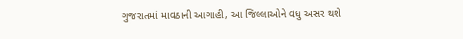ગુજરાતમાં માવઠાની આગાહી, આ જિલ્લાઓને વધુ અસર થશે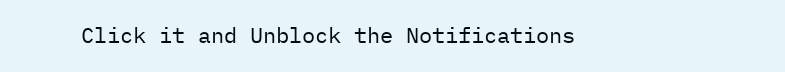Click it and Unblock the Notifications